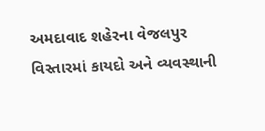અમદાવાદ શહેરના વેજલપુર વિસ્તારમાં કાયદો અને વ્યવસ્થાની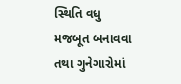સ્થિતિ વધુ મજબૂત બનાવવા તથા ગુનેગારોમાં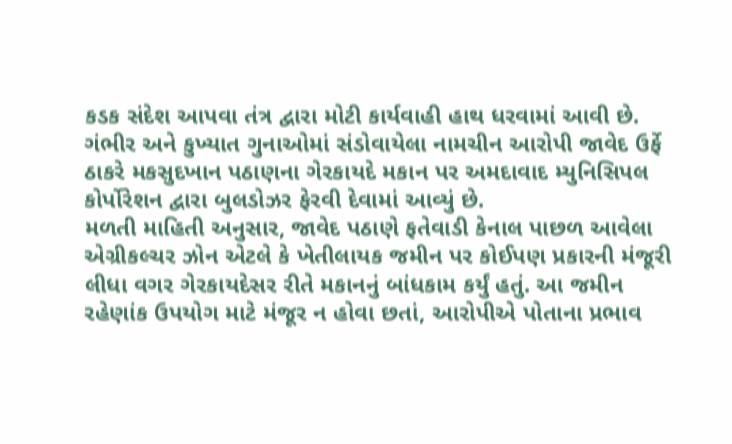કડક સંદેશ આપવા તંત્ર દ્વારા મોટી કાર્યવાહી હાથ ધરવામાં આવી છે. ગંભીર અને કુખ્યાત ગુનાઓમાં સંડોવાયેલા નામચીન આરોપી જાવેદ ઉર્ફે ઠાકરે મકસુદખાન પઠાણના ગેરકાયદે મકાન પર અમદાવાદ મ્યુનિસિપલ કોર્પોરેશન દ્વારા બુલડોઝર ફેરવી દેવામાં આવ્યું છે.
મળતી માહિતી અનુસાર, જાવેદ પઠાણે ફતેવાડી કેનાલ પાછળ આવેલા એગ્રીકલ્ચર ઝોન એટલે કે ખેતીલાયક જમીન પર કોઈપણ પ્રકારની મંજૂરી લીધા વગર ગેરકાયદેસર રીતે મકાનનું બાંધકામ કર્યું હતું. આ જમીન રહેણાંક ઉપયોગ માટે મંજૂર ન હોવા છતાં, આરોપીએ પોતાના પ્રભાવ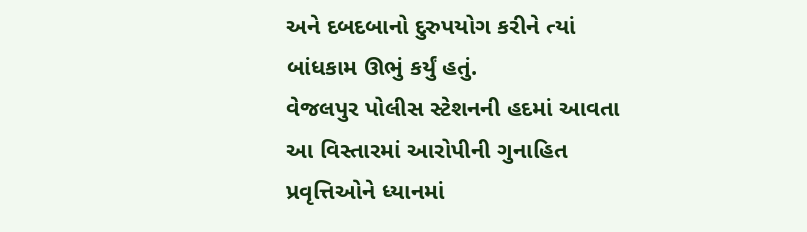અને દબદબાનો દુરુપયોગ કરીને ત્યાં બાંધકામ ઊભું કર્યું હતું.
વેજલપુર પોલીસ સ્ટેશનની હદમાં આવતા આ વિસ્તારમાં આરોપીની ગુનાહિત પ્રવૃત્તિઓને ધ્યાનમાં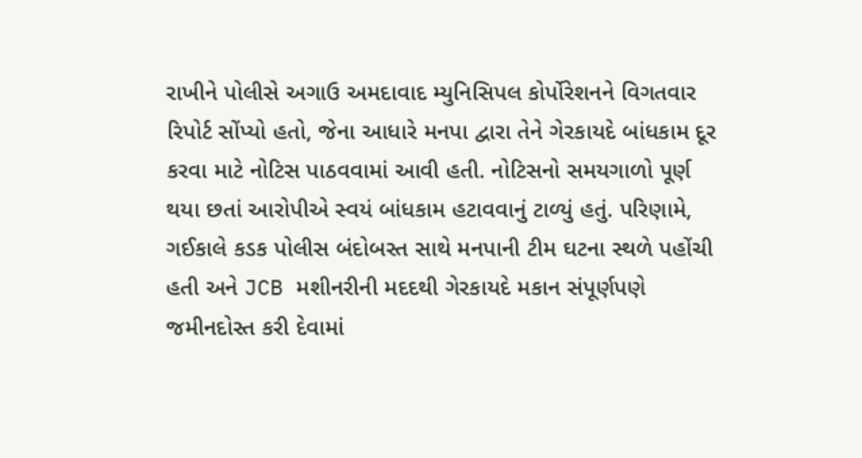રાખીને પોલીસે અગાઉ અમદાવાદ મ્યુનિસિપલ કોર્પોરેશનને વિગતવાર રિપોર્ટ સોંપ્યો હતો, જેના આધારે મનપા દ્વારા તેને ગેરકાયદે બાંધકામ દૂર કરવા માટે નોટિસ પાઠવવામાં આવી હતી. નોટિસનો સમયગાળો પૂર્ણ થયા છતાં આરોપીએ સ્વયં બાંધકામ હટાવવાનું ટાળ્યું હતું. પરિણામે, ગઈકાલે કડક પોલીસ બંદોબસ્ત સાથે મનપાની ટીમ ઘટના સ્થળે પહોંચી હતી અને JCB મશીનરીની મદદથી ગેરકાયદે મકાન સંપૂર્ણપણે જમીનદોસ્ત કરી દેવામાં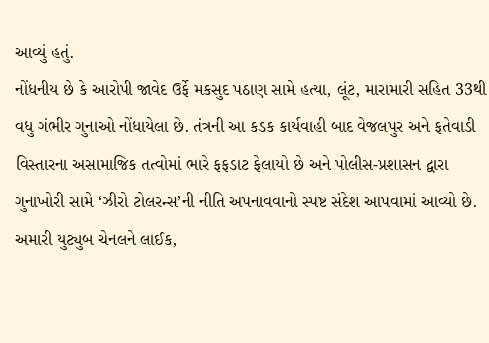આવ્યું હતું.
નોંધનીય છે કે આરોપી જાવેદ ઉર્ફે મકસુદ પઠાણ સામે હત્યા, લૂંટ, મારામારી સહિત 33થી વધુ ગંભીર ગુનાઓ નોંધાયેલા છે. તંત્રની આ કડક કાર્યવાહી બાદ વેજલપુર અને ફતેવાડી વિસ્તારના અસામાજિક તત્વોમાં ભારે ફફડાટ ફેલાયો છે અને પોલીસ-પ્રશાસન દ્વારા ગુનાખોરી સામે ‘ઝીરો ટોલરન્સ’ની નીતિ અપનાવવાનો સ્પષ્ટ સંદેશ આપવામાં આવ્યો છે.
અમારી યુટ્યુબ ચેનલને લાઈક,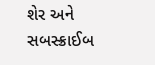શેર અને સબસ્ક્રાઈબ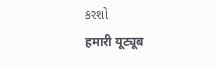કરશો
हमारी यूट्यूब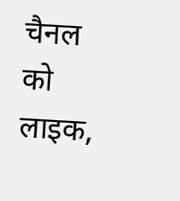चैनल को लाइक,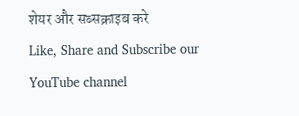शेयर और सब्सक्राइब करे
Like, Share and Subscribe our YouTube channel